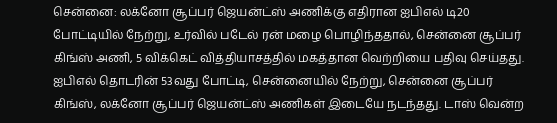சென்னை: லக்னோ சூப்பர் ஜெயன்ட்ஸ் அணிக்கு எதிரான ஐபிஎல் டி20 போட்டியில் நேற்று, உர்வில் படேல் ரன் மழை பொழிந்ததால், சென்னை சூப்பர் கிங்ஸ் அணி, 5 விக்கெட் வித்தியாசத்தில் மகத்தான வெற்றியை பதிவு செய்தது.
ஐபிஎல் தொடரின் 53வது போட்டி, சென்னையில் நேற்று, சென்னை சூப்பர் கிங்ஸ், லக்னோ சூப்பர் ஜெயன்ட்ஸ் அணிகள் இடையே நடந்தது. டாஸ் வென்ற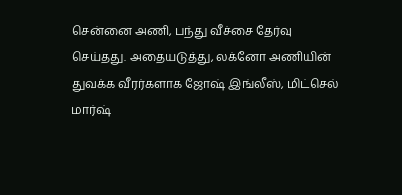சென்னை அணி, பந்து வீச்சை தேர்வு செய்தது. அதையடுத்து, லக்னோ அணியின் துவக்க வீரர்களாக ஜோஷ் இங்லீஸ், மிட்செல் மார்ஷ்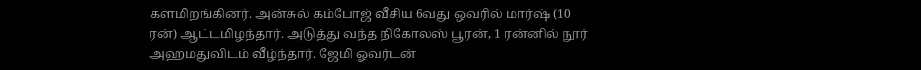களமிறங்கினர். அன்சுல் கம்போஜ் வீசிய 6வது ஒவரில் மார்ஷ் (10 ரன்) ஆட்டமிழந்தார். அடுத்து வந்த நிகோலஸ் பூரன், 1 ரன்னில் நூர் அஹமதுவிடம் வீழ்ந்தார். ஜேமி ஓவர்டன்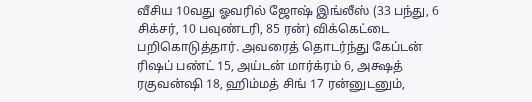வீசிய 10வது ஓவரில் ஜோஷ் இங்லீஸ் (33 பந்து, 6 சிக்சர், 10 பவுண்டரி, 85 ரன்) விக்கெட்டை பறிகொடுத்தார். அவரைத் தொடர்ந்து கேப்டன் ரிஷப் பண்ட் 15, அய்டன் மார்க்ரம் 6, அக்ஷத் ரகுவன்ஷி 18, ஹிம்மத் சிங் 17 ரன்னுடனும்,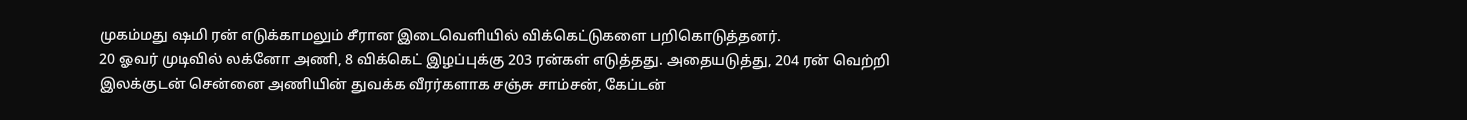முகம்மது ஷமி ரன் எடுக்காமலும் சீரான இடைவெளியில் விக்கெட்டுகளை பறிகொடுத்தனர்.
20 ஓவர் முடிவில் லக்னோ அணி, 8 விக்கெட் இழப்புக்கு 203 ரன்கள் எடுத்தது. அதையடுத்து, 204 ரன் வெற்றி இலக்குடன் சென்னை அணியின் துவக்க வீரர்களாக சஞ்சு சாம்சன், கேப்டன்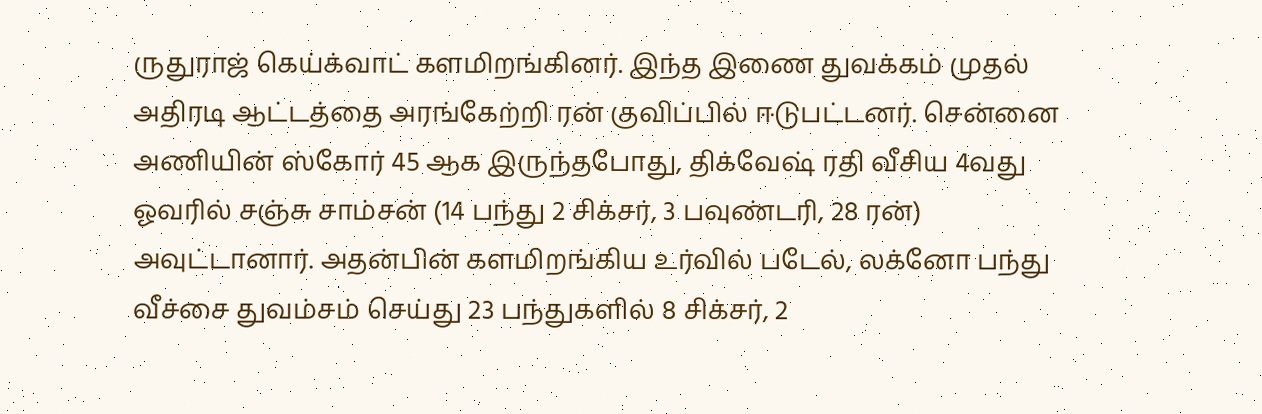ருதுராஜ் கெய்க்வாட் களமிறங்கினர். இந்த இணை துவக்கம் முதல் அதிரடி ஆட்டத்தை அரங்கேற்றி ரன் குவிப்பில் ஈடுபட்டனர். சென்னை அணியின் ஸ்கோர் 45 ஆக இருந்தபோது, திக்வேஷ் ரதி வீசிய 4வது ஓவரில் சஞ்சு சாம்சன் (14 பந்து 2 சிக்சர், 3 பவுண்டரி, 28 ரன்) அவுட்டானார். அதன்பின் களமிறங்கிய உர்வில் படேல், லக்னோ பந்து வீச்சை துவம்சம் செய்து 23 பந்துகளில் 8 சிக்சர், 2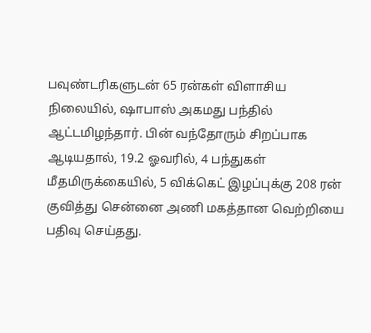பவுண்டரிகளுடன் 65 ரன்கள் விளாசிய நிலையில், ஷாபாஸ் அகமது பந்தில் ஆட்டமிழந்தார். பின் வந்தோரும் சிறப்பாக ஆடியதால், 19.2 ஓவரில், 4 பந்துகள் மீதமிருக்கையில், 5 விக்கெட் இழப்புக்கு 208 ரன் குவித்து சென்னை அணி மகத்தான வெற்றியை பதிவு செய்தது.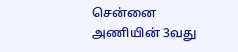சென்னை அணியின் 3வது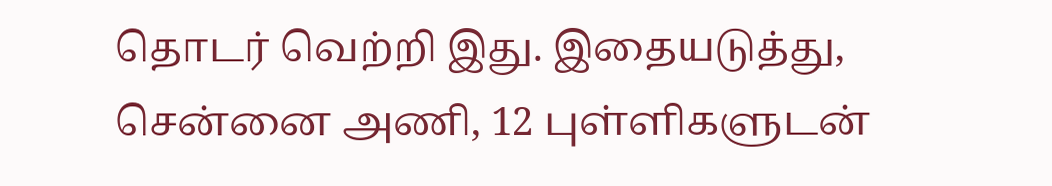தொடர் வெற்றி இது. இதையடுத்து, சென்னை அணி, 12 புள்ளிகளுடன்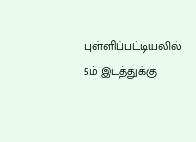புள்ளிப்பட்டியலில் 5ம் இடத்துக்கு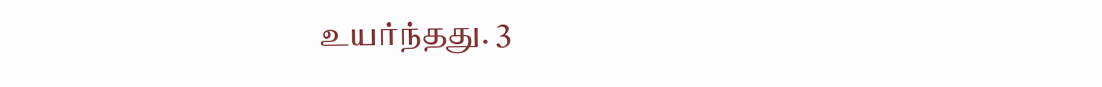உயர்ந்தது. 3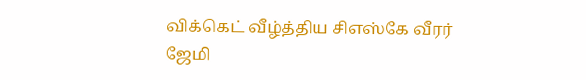விக்கெட் வீழ்த்திய சிஎஸ்கே வீரர் ஜேமி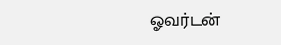ஓவர்டன்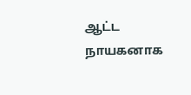ஆட்ட நாயகனாக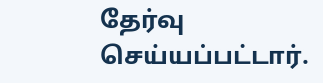தேர்வு செய்யப்பட்டார்.